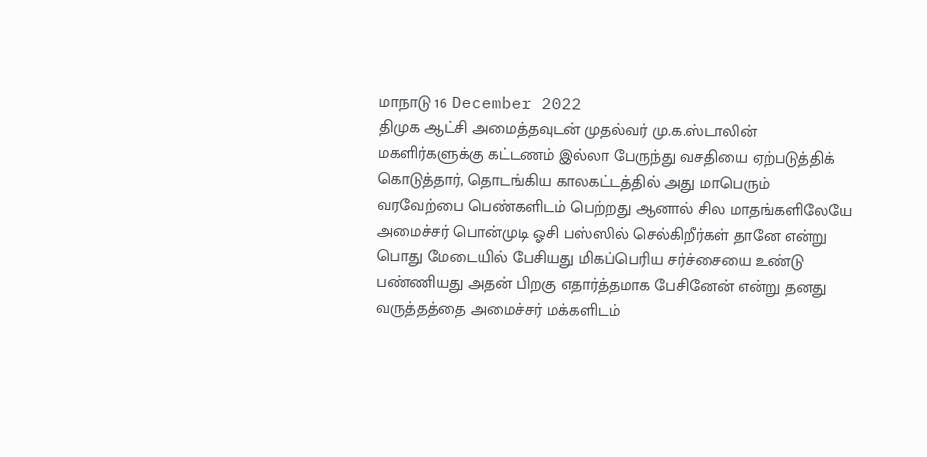மாநாடு 16 December 2022
திமுக ஆட்சி அமைத்தவுடன் முதல்வர் மு.க.ஸ்டாலின் மகளிர்களுக்கு கட்டணம் இல்லா பேருந்து வசதியை ஏற்படுத்திக் கொடுத்தார், தொடங்கிய காலகட்டத்தில் அது மாபெரும் வரவேற்பை பெண்களிடம் பெற்றது ஆனால் சில மாதங்களிலேயே அமைச்சர் பொன்முடி ஓசி பஸ்ஸில் செல்கிறீர்கள் தானே என்று பொது மேடையில் பேசியது மிகப்பெரிய சர்ச்சையை உண்டு பண்ணியது அதன் பிறகு எதார்த்தமாக பேசினேன் என்று தனது வருத்தத்தை அமைச்சர் மக்களிடம்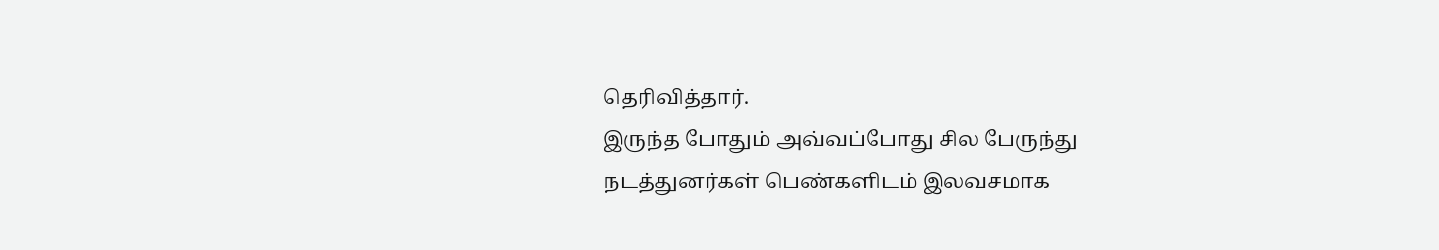தெரிவித்தார்.
இருந்த போதும் அவ்வப்போது சில பேருந்து நடத்துனர்கள் பெண்களிடம் இலவசமாக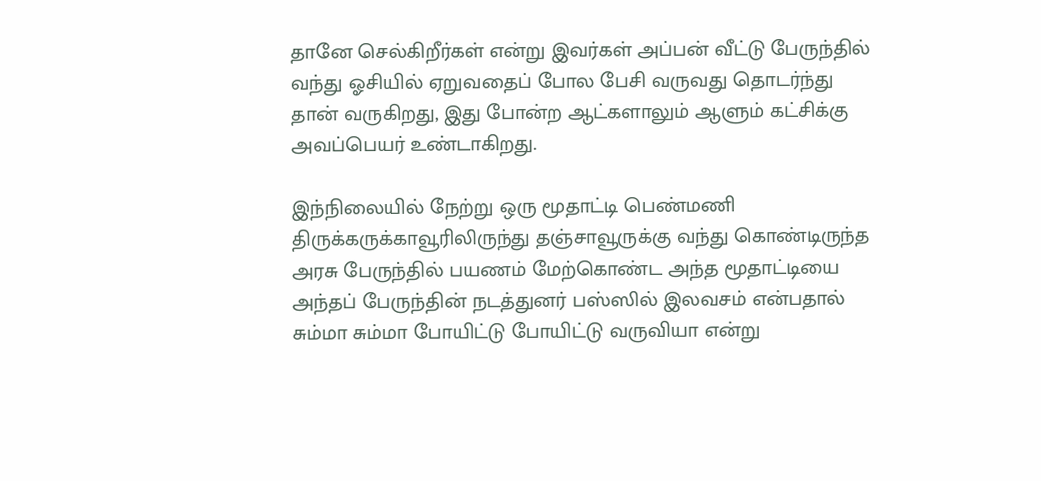தானே செல்கிறீர்கள் என்று இவர்கள் அப்பன் வீட்டு பேருந்தில் வந்து ஓசியில் ஏறுவதைப் போல பேசி வருவது தொடர்ந்து தான் வருகிறது, இது போன்ற ஆட்களாலும் ஆளும் கட்சிக்கு அவப்பெயர் உண்டாகிறது.

இந்நிலையில் நேற்று ஒரு மூதாட்டி பெண்மணி திருக்கருக்காவூரிலிருந்து தஞ்சாவூருக்கு வந்து கொண்டிருந்த அரசு பேருந்தில் பயணம் மேற்கொண்ட அந்த மூதாட்டியை அந்தப் பேருந்தின் நடத்துனர் பஸ்ஸில் இலவசம் என்பதால் சும்மா சும்மா போயிட்டு போயிட்டு வருவியா என்று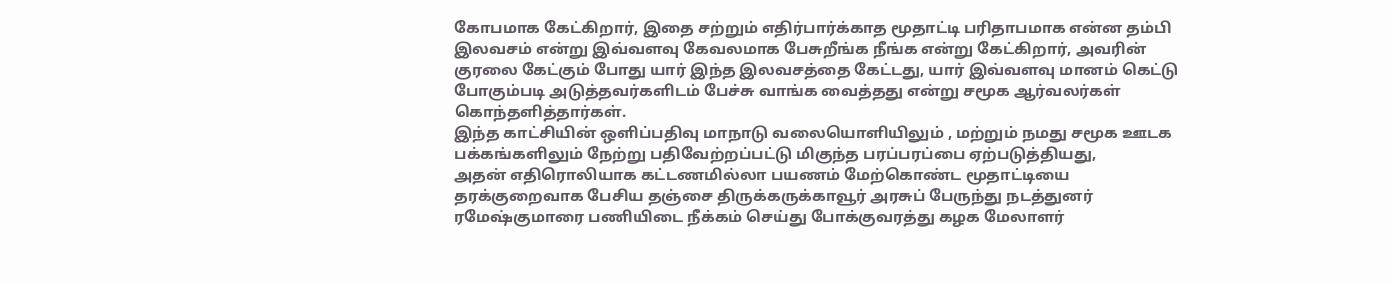கோபமாக கேட்கிறார், இதை சற்றும் எதிர்பார்க்காத மூதாட்டி பரிதாபமாக என்ன தம்பி இலவசம் என்று இவ்வளவு கேவலமாக பேசுறீங்க நீங்க என்று கேட்கிறார், அவரின் குரலை கேட்கும் போது யார் இந்த இலவசத்தை கேட்டது, யார் இவ்வளவு மானம் கெட்டு போகும்படி அடுத்தவர்களிடம் பேச்சு வாங்க வைத்தது என்று சமூக ஆர்வலர்கள் கொந்தளித்தார்கள்.
இந்த காட்சியின் ஒளிப்பதிவு மாநாடு வலையொளியிலும் , மற்றும் நமது சமூக ஊடக பக்கங்களிலும் நேற்று பதிவேற்றப்பட்டு மிகுந்த பரப்பரப்பை ஏற்படுத்தியது,
அதன் எதிரொலியாக கட்டணமில்லா பயணம் மேற்கொண்ட மூதாட்டியை தரக்குறைவாக பேசிய தஞ்சை திருக்கருக்காவூர் அரசுப் பேருந்து நடத்துனர் ரமேஷ்குமாரை பணியிடை நீக்கம் செய்து போக்குவரத்து கழக மேலாளர்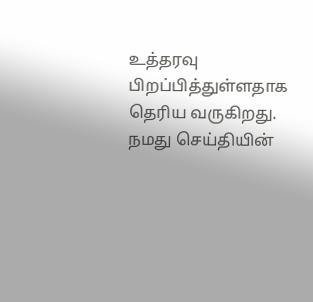உத்தரவு பிறப்பித்துள்ளதாக தெரிய வருகிறது.
நமது செய்தியின்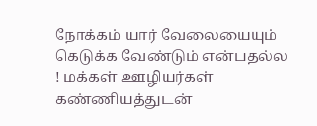நோக்கம் யார் வேலையையும் கெடுக்க வேண்டும் என்பதல்ல ! மக்கள் ஊழியர்கள் கண்ணியத்துடன்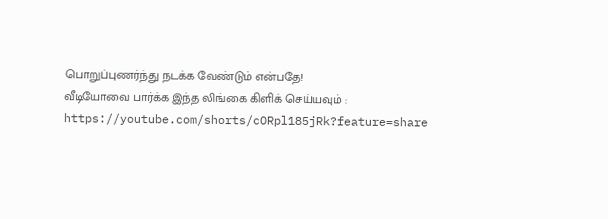பொறுப்புணர்ந்து நடக்க வேண்டும் என்பதே!
வீடியோவை பார்க்க இந்த லிங்கை கிளிக் செய்யவும் : https://youtube.com/shorts/cORpl185jRk?feature=share